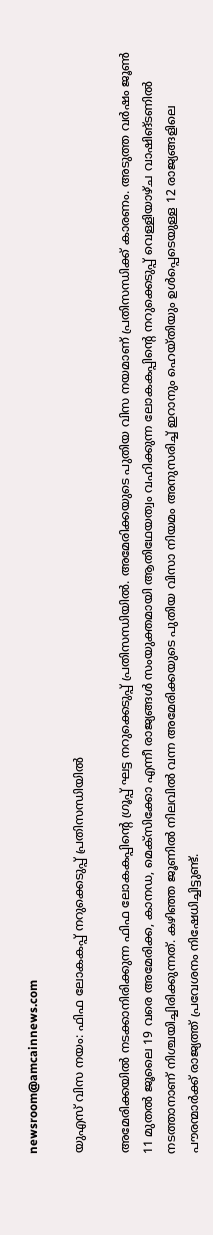newsroom@amcainnews.com

യുഎസ് വിസ നയം: ഫിഫ ലോകകപ്പ് നറുക്കെടുപ്പ് പ്രതിസന്ധിയില്‍

അമേരിക്കയില്‍ നടക്കാനിരിക്കുന്ന ഫിഫ ലോകകപ്പിന്റെ ഗ്രൂപ്പ് ഘട്ട നറുക്കെടുപ്പ് പ്രതിസന്ധിയില്‍. അമേരിക്കയുടെ പുതിയ വിസ നയമാണ് പ്രതിസന്ധിക്ക് കാരണം. അടുത്ത വര്‍ഷം ജൂണ്‍ 11 മുതല്‍ ജൂലൈ 19 വരെ അമേരിക്ക, കാനഡ, മെക്‌സിക്കോ എന്നീ രാജ്യങ്ങള്‍ സംയുക്തമായി ആതിഥേയത്വം വഹിക്കുന്ന ലോകകപ്പിന്റെ നറുക്കെടുപ്പ് വെള്ളിയാഴ്ച വാഷിങ്ടണിൽ നടത്താനാണ് നിശ്ചയിച്ചിരിക്കുന്നത്. കഴിഞ്ഞ ജൂണില്‍ നിലവില്‍ വന്ന അമേരിക്കയുടെ പുതിയ വിസാ നിയമം അനുസരിച്ച് ഇറാനും ഹെയ്തിയും ഉള്‍പ്പെടെയുള്ള 12 രാജ്യങ്ങളിലെ പൗരന്മാര്‍ക്ക് രാജ്യത്ത് പ്രവേശനം നിഷേധിച്ചിട്ടുണ്ട്.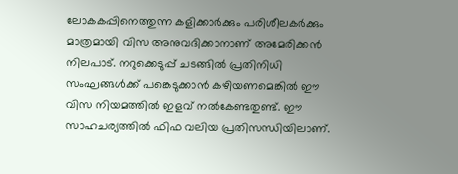ലോകകപ്പിനെത്തുന്ന കളിക്കാര്‍ക്കും പരിശീലകര്‍ക്കും മാത്രമായി വിസ അനുവദിക്കാനാണ് അമേരിക്കന്‍ നിലപാട്. നറുക്കെടുപ്പ് ചടങ്ങില്‍ പ്രതിനിധി സംഘങ്ങള്‍ക്ക് പങ്കെടുക്കാന്‍ കഴിയണമെങ്കില്‍ ഈ വിസ നിയമത്തില്‍ ഇളവ് നല്‍കേണ്ടതുണ്ട്. ഈ സാഹചര്യത്തില്‍ ഫിഫ വലിയ പ്രതിസന്ധിയിലാണ്.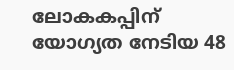ലോകകപ്പിന് യോഗ്യത നേടിയ 48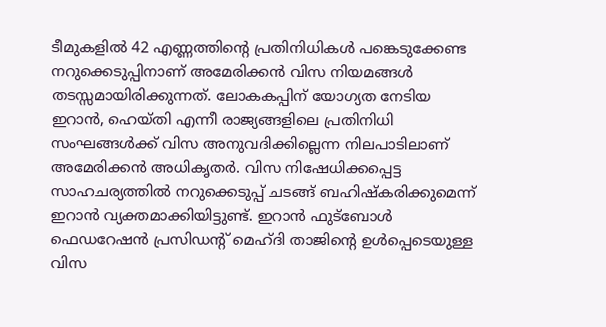ടീമുകളില്‍ 42 എണ്ണത്തിന്റെ പ്രതിനിധികള്‍ പങ്കെടുക്കേണ്ട നറുക്കെടുപ്പിനാണ് അമേരിക്കന്‍ വിസ നിയമങ്ങള്‍ തടസ്സമായിരിക്കുന്നത്. ലോകകപ്പിന് യോഗ്യത നേടിയ ഇറാന്‍, ഹെയ്തി എന്നീ രാജ്യങ്ങളിലെ പ്രതിനിധി സംഘങ്ങള്‍ക്ക് വിസ അനുവദിക്കില്ലെന്ന നിലപാടിലാണ് അമേരിക്കന്‍ അധികൃതര്‍. വിസ നിഷേധിക്കപ്പെട്ട സാഹചര്യത്തില്‍ നറുക്കെടുപ്പ് ചടങ്ങ് ബഹിഷ്‌കരിക്കുമെന്ന് ഇറാന്‍ വ്യക്തമാക്കിയിട്ടുണ്ട്. ഇറാന്‍ ഫുട്‌ബോള്‍ ഫെഡറേഷന്‍ പ്രസിഡന്റ് മെഹ്ദി താജിന്റെ ഉള്‍പ്പെടെയുള്ള വിസ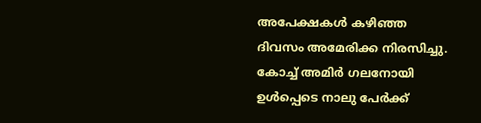അപേക്ഷകള്‍ കഴിഞ്ഞ ദിവസം അമേരിക്ക നിരസിച്ചു. കോച്ച് അമിര്‍ ഗലനോയി ഉള്‍പ്പെടെ നാലു പേര്‍ക്ക്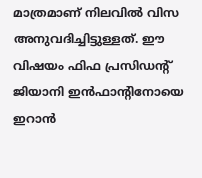മാത്രമാണ് നിലവില്‍ വിസ അനുവദിച്ചിട്ടുള്ളത്. ഈ വിഷയം ഫിഫ പ്രസിഡന്റ് ജിയാനി ഇന്‍ഫാന്റിനോയെ ഇറാന്‍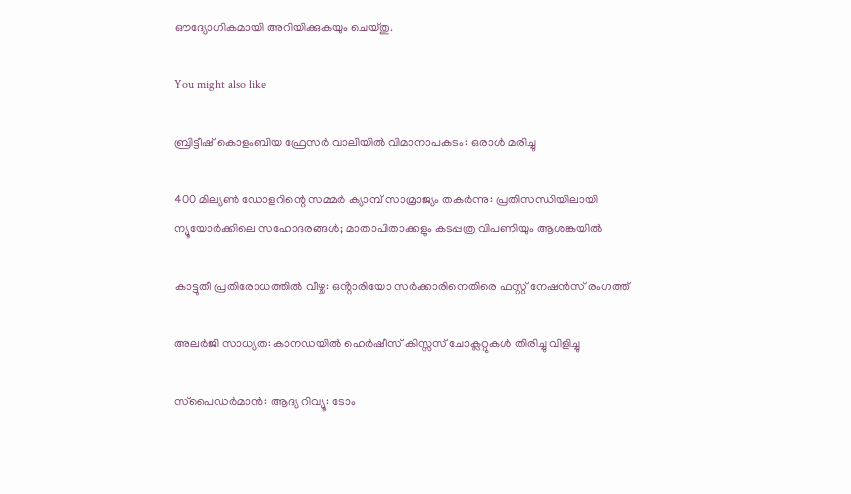ഔദ്യോഗികമായി അറിയിക്കുകയും ചെയ്തു.

You might also like

ബ്രിട്ടീഷ് കൊളംബിയ ഫ്രേസർ വാലിയിൽ വിമാനാപകടം: ഒരാൾ മരിച്ചു

400 മില്യൺ ഡോളറിന്റെ സമ്മർ ക്യാമ്പ് സാമ്രാജ്യം തകർന്നു: പ്രതിസന്ധിയിലായി ന്യൂയോർക്കിലെ സഹോദരങ്ങൾ; മാതാപിതാക്കളും കടപ്പത്ര വിപണിയും ആശങ്കയിൽ

കാട്ടുതീ പ്രതിരോധത്തിൽ വീഴ്ച: ഒൻ്റാരിയോ സർക്കാരിനെതിരെ ഫസ്റ്റ് നേഷൻസ് രംഗത്ത്

അലർജി സാധ്യത: കാനഡയിൽ ഹെർഷീസ് കിസ്സസ് ചോക്ലറ്റുകൾ തിരിച്ചു വിളിച്ചു

സ്‌പൈഡർമാൻ: ആദ്യ റിവ്യൂ: ടോം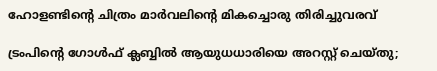ഹോളണ്ടിന്റെ ചിത്രം മാർവലിന്റെ മികച്ചൊരു തിരിച്ചുവരവ്

ട്രംപിന്‍റെ ഗോള്‍ഫ് ക്ലബ്ബില്‍ ആയുധധാരിയെ അറസ്റ്റ് ചെയ്തു;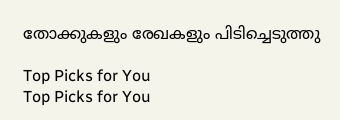തോക്കുകളും രേഖകളും പിടിച്ചെടുത്തു

Top Picks for You
Top Picks for You